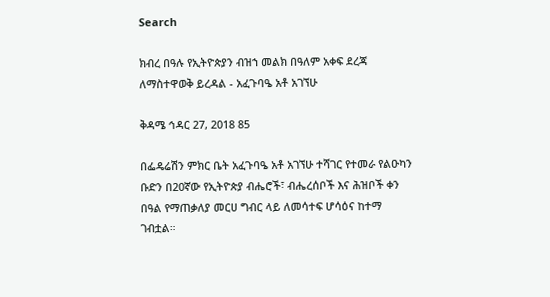Search

ክብረ በዓሉ የኢትዮጵያን ብዝኀ መልክ በዓለም አቀፍ ደረጃ ለማስተዋወቅ ይረዳል - አፈጉባዔ አቶ አገኘሁ

ቅዳሜ ኅዳር 27, 2018 85

በፌዴሬሽን ምክር ቤት አፈጉባዔ አቶ አገኘሁ ተሻገር የተመራ የልዑካን ቡድን በ20ኛው የኢትዮጵያ ብሔሮች፣ ብሔረሰቦች እና ሕዝቦች ቀን በዓል የማጠቃለያ መርሀ ግብር ላይ ለመሳተፍ ሆሳዕና ከተማ ገብቷል።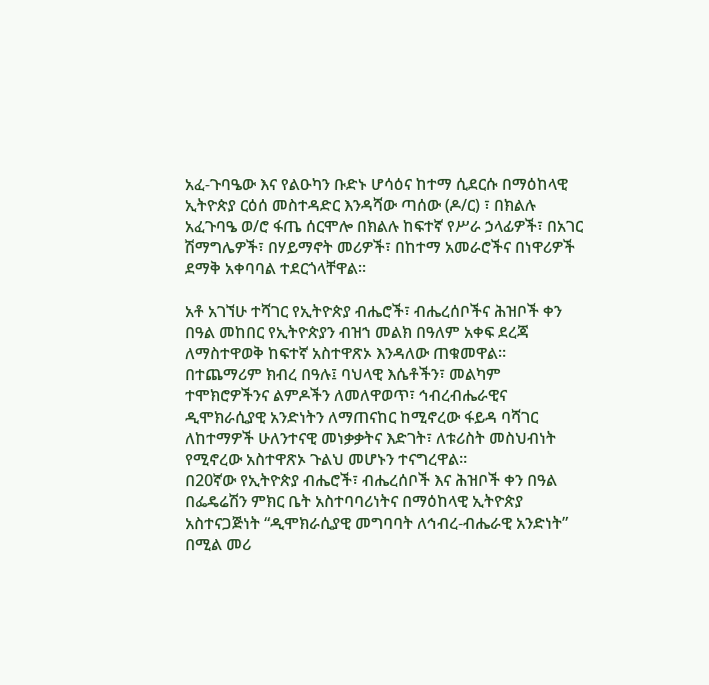አፈ-ጉባዔው እና የልዑካን ቡድኑ ሆሳዕና ከተማ ሲደርሱ በማዕከላዊ ኢትዮጵያ ርዕሰ መስተዳድር እንዳሻው ጣሰው (ዶ/ር) ፣ በክልሉ አፈጉባዔ ወ/ሮ ፋጤ ሰርሞሎ በክልሉ ከፍተኛ የሥራ ኃላፊዎች፣ በአገር ሽማግሌዎች፣ በሃይማኖት መሪዎች፣ በከተማ አመራሮችና በነዋሪዎች ደማቅ አቀባባል ተደርጎላቸዋል።

አቶ አገኘሁ ተሻገር የኢትዮጵያ ብሔሮች፣ ብሔረሰቦችና ሕዝቦች ቀን በዓል መከበር የኢትዮጵያን ብዝኀ መልክ በዓለም አቀፍ ደረጃ ለማስተዋወቅ ከፍተኛ አስተዋጽኦ እንዳለው ጠቁመዋል።
በተጨማሪም ክብረ በዓሉ፤ ባህላዊ እሴቶችን፣ መልካም ተሞክሮዎችንና ልምዶችን ለመለዋወጥ፣ ኅብረብሔራዊና ዲሞክራሲያዊ አንድነትን ለማጠናከር ከሚኖረው ፋይዳ ባሻገር ለከተማዎች ሁለንተናዊ መነቃቃትና እድገት፣ ለቱሪስት መስህብነት የሚኖረው አስተዋጽኦ ጉልህ መሆኑን ተናግረዋል።
በ20ኛው የኢትዮጵያ ብሔሮች፣ ብሔረሰቦች እና ሕዝቦች ቀን በዓል በፌዴሬሽን ምክር ቤት አስተባባሪነትና በማዕከላዊ ኢትዮጵያ አስተናጋጅነት “ዲሞክራሲያዊ መግባባት ለኅብረ-ብሔራዊ አንድነት” በሚል መሪ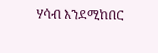ሃሳብ እንደሚከበር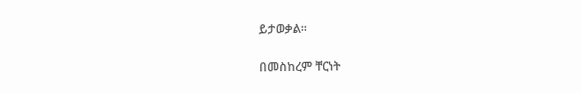ይታወቃል።

በመስከረም ቸርነት